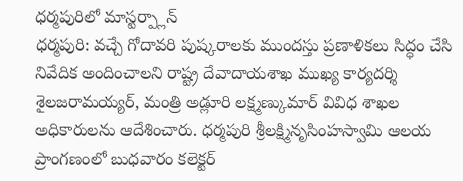ధర్మపురిలో మాస్టర్ప్లాన్
ధర్మపురి: వచ్చే గోదావరి పుష్కరాలకు ముందస్తు ప్రణాళికలు సిద్ధం చేసి నివేదిక అందించాలని రాష్ట్ర దేవాదాయశాఖ ముఖ్య కార్యదర్శి శైలజరామయ్యర్, మంత్రి అడ్లూరి లక్ష్మణ్కుమార్ వివిధ శాఖల అధికారులను ఆదేశించారు. ధర్మపురి శ్రీలక్ష్మినృసింహస్వామి ఆలయ ప్రాంగణంలో బుధవారం కలెక్టర్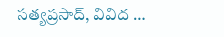సత్యప్రసాద్, వివిద …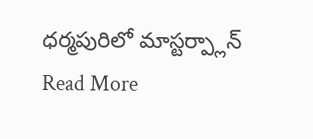ధర్మపురిలో మాస్టర్ప్లాన్ Read More